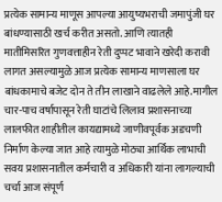प्रत्येक सामान्य माणूस आपल्या आयुष्यभराची जमापुंजी घर बांधण्यासाठी खर्च करीत असतो. आणि त्यातही मातीमिसरित गुणवत्ताहीन रेती दुप्पट भावाने खरेदी करावी लागत असल्यामुळे आज प्रत्येक सामान्य माणसाला घर बांधकामाचे बजेट दोन ते तीन लाखाने वाढलेले आहे.मागील चार-पाच वर्षापासून रेती घाटांचे लिलाव प्रशासनाच्या लालफीत शाहीतील कायद्यामध्ये जाणीवपूर्वक अडचणी निर्माण केल्या जात आहे त्यामुळे मोठ्या आर्थिक लाभाची सवय प्रशासनातील कर्मचारी व अधिकारी यांना लागल्याची चर्चा आज संपूर्ण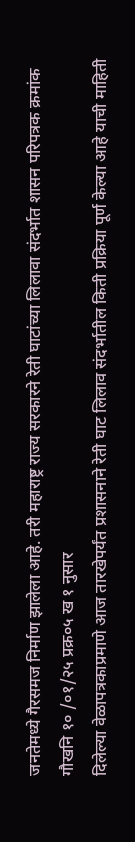जनतेमध्ये गैरसमज निर्माण झालेला आहे. तरी महाराष्ट्र राज्य सरकारने रेती घाटांच्या लिलावा संदर्भात शासन परिपत्रक क्रमांक गौखनि १० /०१/२५ प्रक्र०५ ख १ नुसार
दिलेल्या वेळापत्रकाप्रमाणे आज तारखेपर्यंत प्रशासनाने रेती घाट लिलाव संदर्भातील किती प्रक्रिया पूर्ण केल्या आहे याची माहिती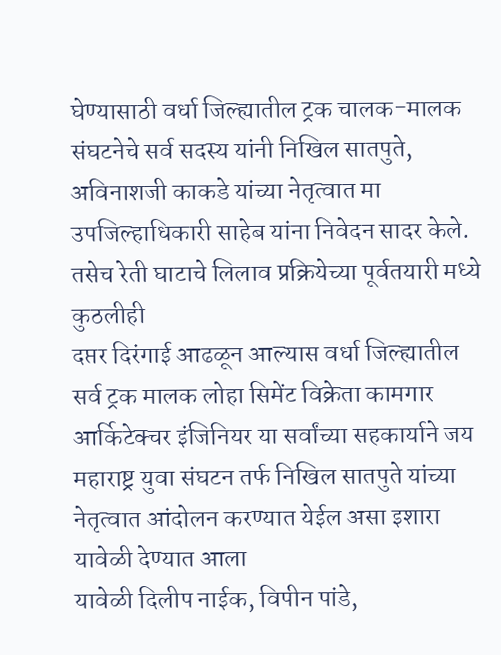घेण्यासाठी वर्धा जिल्ह्यातील ट्रक चालक-मालक संघटनेचे सर्व सदस्य यांनी निखिल सातपुते, अविनाशजी काकडे यांच्या नेतृत्वात मा उपजिल्हाधिकारी साहेब यांना निवेदन सादर केले.
तसेच रेती घाटाचे लिलाव प्रक्रियेच्या पूर्वतयारी मध्ये कुठलीही
दप्तर दिरंगाई आढळून आल्यास वर्धा जिल्ह्यातील सर्व ट्रक मालक लोहा सिमेंट विक्रेता कामगार आर्किटेक्चर इंजिनियर या सर्वांच्या सहकार्याने जय महाराष्ट्र युवा संघटन तर्फ निखिल सातपुते यांच्या नेतृत्वात आंदोलन करण्यात येईल असा इशारा यावेळी देण्यात आला
यावेळी दिलीप नाईक, विपीन पांडे,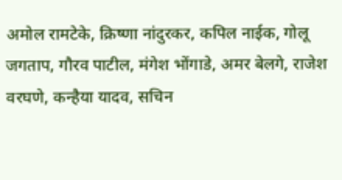अमोल रामटेके, क्रिष्णा नांदुरकर, कपिल नाईक, गोलू जगताप, गौरव पाटील, मंगेश भोंगाडे, अमर बेलगे, राजेश वरघणे, कन्हैया यादव, सचिन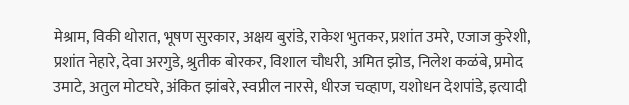मेश्राम, विकी थोरात, भूषण सुरकार, अक्षय बुरांडे, राकेश भुतकर, प्रशांत उमरे, एजाज कुरेशी, प्रशांत नेहारे, देवा अरगुडे, श्रुतीक बोरकर, विशाल चौधरी, अमित झोड, निलेश कळंबे, प्रमोद उमाटे, अतुल मोटघरे, अंकित झांबरे, स्वप्नील नारसे, धीरज चव्हाण, यशोधन देशपांडे, इत्यादी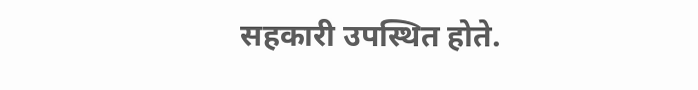सहकारी उपस्थित होते.